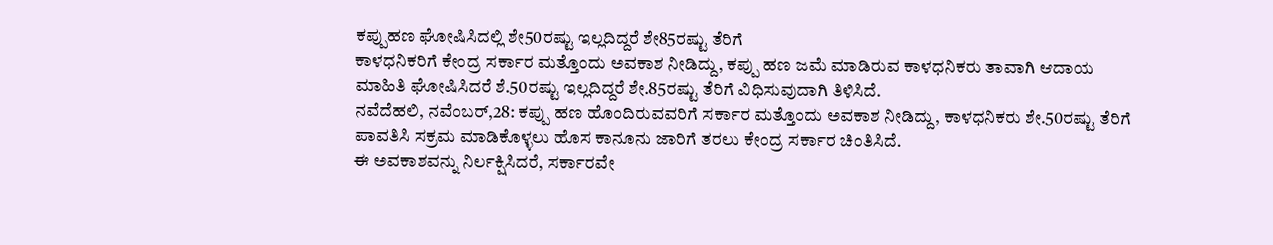ಕಪ್ಪುಹಣ ಘೋಷಿಸಿದಲ್ಲಿ ಶೇ50ರಷ್ಟು ಇಲ್ಲದಿದ್ದರೆ ಶೇ85ರಷ್ಟು ತೆರಿಗೆ
ಕಾಳಧನಿಕರಿಗೆ ಕೇಂದ್ರ ಸರ್ಕಾರ ಮತ್ತೊಂದು ಅವಕಾಶ ನೀಡಿದ್ದು, ಕಪ್ಪು ಹಣ ಜಮೆ ಮಾಡಿರುವ ಕಾಳಧನಿಕರು ತಾವಾಗಿ ಆದಾಯ ಮಾಹಿತಿ ಘೋಷಿಸಿದರೆ ಶೆ.50ರಷ್ಟು ಇಲ್ಲದಿದ್ದರೆ ಶೇ.85ರಷ್ಟು ತೆರಿಗೆ ವಿಧಿಸುವುದಾಗಿ ತಿಳಿಸಿದೆ.
ನವೆದೆಹಲಿ, ನವೆಂಬರ್,28: ಕಪ್ಪು ಹಣ ಹೊಂದಿರುವವರಿಗೆ ಸರ್ಕಾರ ಮತ್ತೊಂದು ಅವಕಾಶ ನೀಡಿದ್ದು, ಕಾಳಧನಿಕರು ಶೇ.50ರಷ್ಟು ತೆರಿಗೆ ಪಾವತಿಸಿ ಸಕ್ರಮ ಮಾಡಿಕೊಳ್ಳಲು ಹೊಸ ಕಾನೂನು ಜಾರಿಗೆ ತರಲು ಕೇಂದ್ರ ಸರ್ಕಾರ ಚಿಂತಿಸಿದೆ.
ಈ ಅವಕಾಶವನ್ನು ನಿರ್ಲಕ್ಷಿಸಿದರೆ, ಸರ್ಕಾರವೇ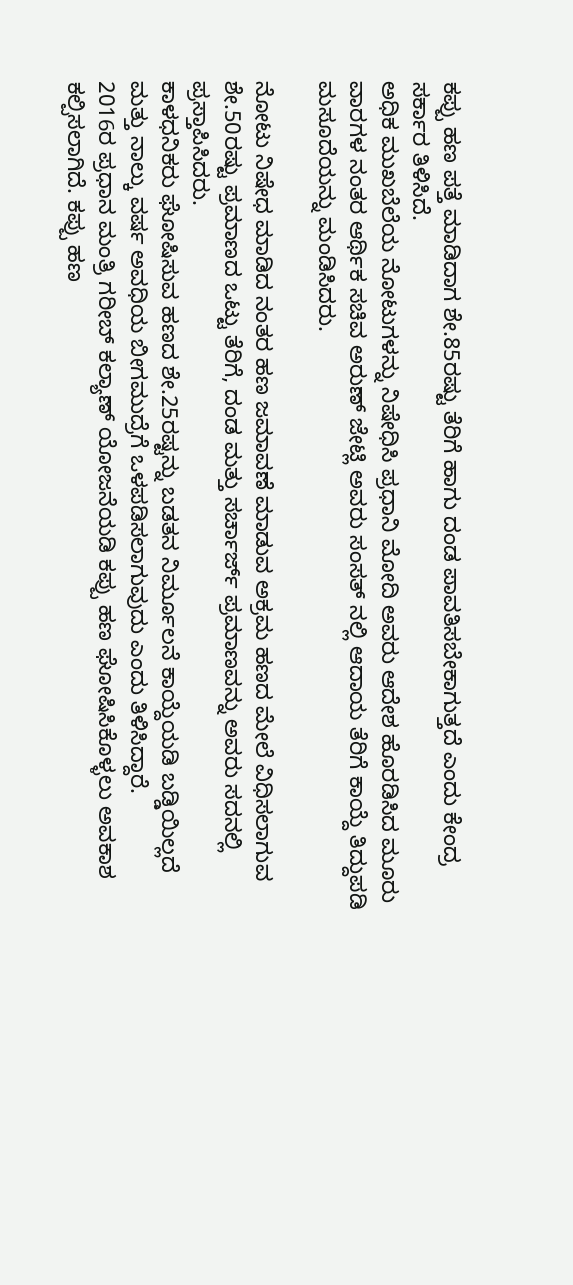ಕಪ್ಪು ಹಣ ಪತ್ತೆ ಮಾಡಿದಾಗ ಶೇ.85ರಷ್ಟು ತೆರಿಗೆ ಹಾಗು ದಂಡ ಪಾವತಿಸಬೇಕಾಗುತ್ತದೆ ಎಂದು ಕೇಂದ್ರ ಸರ್ಕಾರ ತಿಳಿಸಿದೆ.
ಅಧಿಕ ಮುಖಬೆಲೆಯ ನೋಟುಗಳನ್ನು ನಿಷೇಧಿಸಿ ಪ್ರಧಾನಿ ಮೋದಿ ಅವರು ಆದೇಶ ಹೊರಡಿಸಿದ ಮೂರು ವಾರಗಳ ನಂತರ ಆರ್ಥಿಕ ಸಚಿವ ಅರುಣ್ ಜೇಟ್ಲಿ ಅವರು ಸಂಸತ್ ನಲ್ಲಿ ಆದಾಯ ತೆರಿಗೆ ಕಾಯ್ದೆ ತಿದ್ದುಪಡಿ ಮಸೂದೆಯನ್ನು ಮಂಡಿಸಿದರು.

ನೋಟು ನಿಷೇಧ ಮಾಡಿದ ನಂತರ ಹಣ ಜಮಾವಣೆ ಮಾಡುವ ಅಕ್ರಮ ಹಣದ ಮೇಲೆ ವಿಧಿಸಲಾಗುವ ಶೇ.50ರಷ್ಟು ಪ್ರಮಾಣದ ಒಟ್ಟು ತೆರಿಗೆ, ದಂಡ ಮತ್ತು ಸರ್ಚಾರ್ಜ್ ಪ್ರಮಾಣವನ್ನು ಅವರು ಸದನಲ್ಲಿ ಪ್ರಸ್ತಾಪಿಸಿದರು.
ಕಾಳಧನಿಕರು ಘೋಷಿಸುವ ಹಣದ ಶೇ.25ರಷ್ಟನ್ನು ಬಡತನ ನಿರ್ಮೂಲನೆ ಕಾಯ್ದೆಯಡಿ ಬಡ್ಡಿಯಿಲ್ಲದೆ ಮತ್ತು ನಾಲ್ಕು ವರ್ಷ ಅವಧಿಯ ಬೀಗಮುದ್ರೆಗೆ ಒಳಪಡಿಸಲಾಗುವುದು ಎಂದು ತಿಳಿಸಿದ್ದಾರೆ.
2016ರ ಪ್ರಧಾನ ಮಂತ್ರಿ ಗರೀಬ್ ಕಲ್ಯಾಣ್ ಯೋಜನೆಯಡಿ ಕಪ್ಪು ಹಣ ಘೋಷಿಸಿಕೊಳ್ಳಲು ಅವಕಾಶ ಕಲ್ಪಿಸಲಾಗಿದೆ. ಕಪ್ಪು ಹಣ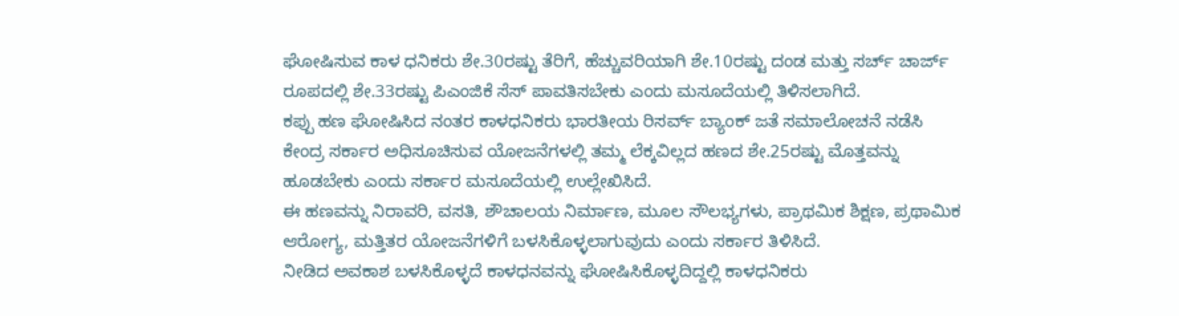ಘೋಷಿಸುವ ಕಾಳ ಧನಿಕರು ಶೇ.30ರಷ್ಟು ತೆರಿಗೆ, ಹೆಚ್ಚುವರಿಯಾಗಿ ಶೇ.10ರಷ್ಟು ದಂಡ ಮತ್ತು ಸರ್ಚ್ ಚಾರ್ಜ್ ರೂಪದಲ್ಲಿ ಶೇ.33ರಷ್ಟು ಪಿಎಂಜಿಕೆ ಸೆಸ್ ಪಾವತಿಸಬೇಕು ಎಂದು ಮಸೂದೆಯಲ್ಲಿ ತಿಳಿಸಲಾಗಿದೆ.
ಕಪ್ಪು ಹಣ ಘೋಷಿಸಿದ ನಂತರ ಕಾಳಧನಿಕರು ಭಾರತೀಯ ರಿಸರ್ವ್ ಬ್ಯಾಂಕ್ ಜತೆ ಸಮಾಲೋಚನೆ ನಡೆಸಿ ಕೇಂದ್ರ ಸರ್ಕಾರ ಅಧಿಸೂಚಿಸುವ ಯೋಜನೆಗಳಲ್ಲಿ ತಮ್ಮ ಲೆಕ್ಕವಿಲ್ಲದ ಹಣದ ಶೇ.25ರಷ್ಟು ಮೊತ್ತವನ್ನು ಹೂಡಬೇಕು ಎಂದು ಸರ್ಕಾರ ಮಸೂದೆಯಲ್ಲಿ ಉಲ್ಲೇಖಿಸಿದೆ.
ಈ ಹಣವನ್ನು ನಿರಾವರಿ, ವಸತಿ, ಶೌಚಾಲಯ ನಿರ್ಮಾಣ, ಮೂಲ ಸೌಲಭ್ಯಗಳು, ಪ್ರಾಥಮಿಕ ಶಿಕ್ಷಣ, ಪ್ರಥಾಮಿಕ ಆರೋಗ್ಯ, ಮತ್ತಿತರ ಯೋಜನೆಗಳಿಗೆ ಬಳಸಿಕೊಳ್ಳಲಾಗುವುದು ಎಂದು ಸರ್ಕಾರ ತಿಳಿಸಿದೆ.
ನೀಡಿದ ಅವಕಾಶ ಬಳಸಿಕೊಳ್ಳದೆ ಕಾಳಧನವನ್ನು ಘೋಷಿಸಿಕೊಳ್ಳದಿದ್ದಲ್ಲಿ ಕಾಳಧನಿಕರು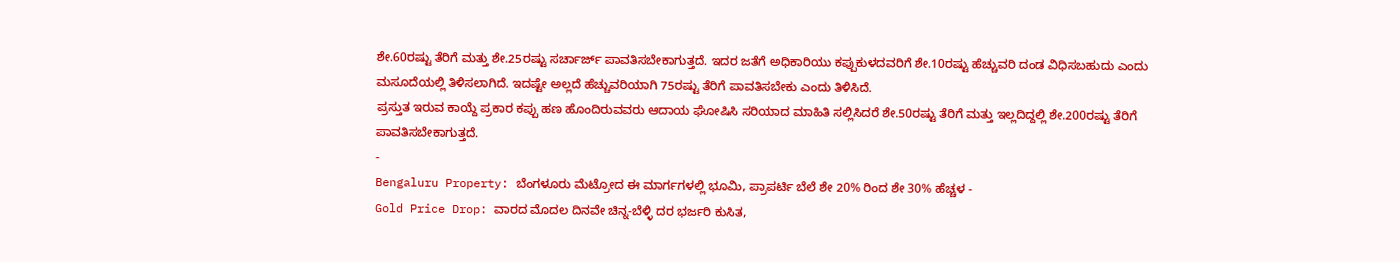ಶೇ.60ರಷ್ಟು ತೆರಿಗೆ ಮತ್ತು ಶೇ.25ರಷ್ಟು ಸರ್ಚಾರ್ಜ್ ಪಾವತಿಸಬೇಕಾಗುತ್ತದೆ. ಇದರ ಜತೆಗೆ ಅಧಿಕಾರಿಯು ಕಪ್ಪುಕುಳದವರಿಗೆ ಶೇ.10ರಷ್ಟು ಹೆಚ್ಚುವರಿ ದಂಡ ವಿಧಿಸಬಹುದು ಎಂದು ಮಸೂದೆಯಲ್ಲಿ ತಿಳಿಸಲಾಗಿದೆ. ಇದಷ್ಟೇ ಅಲ್ಲದೆ ಹೆಚ್ಚುವರಿಯಾಗಿ 75ರಷ್ಟು ತೆರಿಗೆ ಪಾವತಿಸಬೇಕು ಎಂದು ತಿಳಿಸಿದೆ.
ಪ್ರಸ್ತುತ ಇರುವ ಕಾಯ್ದೆ ಪ್ರಕಾರ ಕಪ್ಪು ಹಣ ಹೊಂದಿರುವವರು ಆದಾಯ ಘೋಷಿಸಿ ಸರಿಯಾದ ಮಾಹಿತಿ ಸಲ್ಲಿಸಿದರೆ ಶೇ.50ರಷ್ಟು ತೆರಿಗೆ ಮತ್ತು ಇಲ್ಲದಿದ್ದಲ್ಲಿ ಶೇ.200ರಷ್ಟು ತೆರಿಗೆ ಪಾವತಿಸಬೇಕಾಗುತ್ತದೆ.
-
Bengaluru Property: ಬೆಂಗಳೂರು ಮೆಟ್ರೋದ ಈ ಮಾರ್ಗಗಳಲ್ಲಿ ಭೂಮಿ, ಪ್ರಾಪರ್ಟಿ ಬೆಲೆ ಶೇ 20% ರಿಂದ ಶೇ 30% ಹೆಚ್ಚಳ -
Gold Price Drop: ವಾರದ ಮೊದಲ ದಿನವೇ ಚಿನ್ನ-ಬೆಳ್ಳಿ ದರ ಭರ್ಜರಿ ಕುಸಿತ,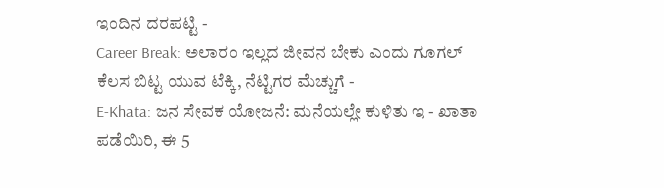ಇಂದಿನ ದರಪಟ್ಟಿ -
Career Break: ಅಲಾರಂ ಇಲ್ಲದ ಜೀವನ ಬೇಕು ಎಂದು ಗೂಗಲ್ ಕೆಲಸ ಬಿಟ್ಟ ಯುವ ಟೆಕ್ಕಿ, ನೆಟ್ಟಿಗರ ಮೆಚ್ಚುಗೆ -
E-Khata: ಜನ ಸೇವಕ ಯೋಜನೆ: ಮನೆಯಲ್ಲೇ ಕುಳಿತು ಇ - ಖಾತಾ ಪಡೆಯಿರಿ, ಈ 5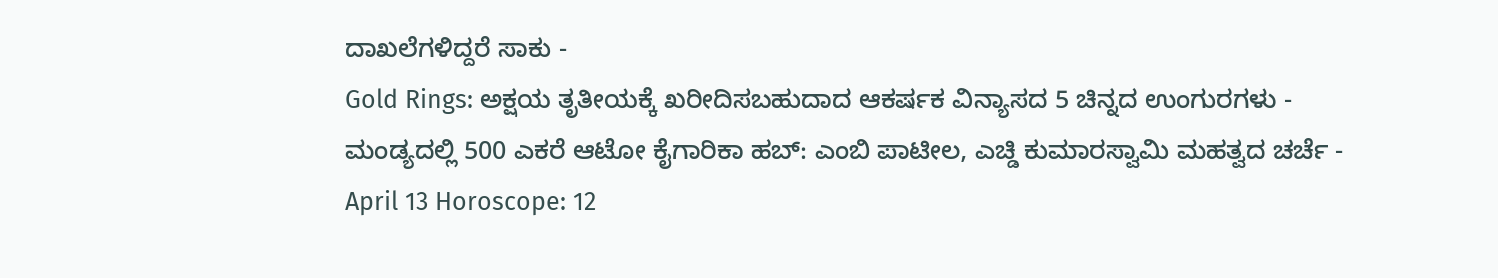ದಾಖಲೆಗಳಿದ್ದರೆ ಸಾಕು -
Gold Rings: ಅಕ್ಷಯ ತೃತೀಯಕ್ಕೆ ಖರೀದಿಸಬಹುದಾದ ಆಕರ್ಷಕ ವಿನ್ಯಾಸದ 5 ಚಿನ್ನದ ಉಂಗುರಗಳು -
ಮಂಡ್ಯದಲ್ಲಿ 500 ಎಕರೆ ಆಟೋ ಕೈಗಾರಿಕಾ ಹಬ್: ಎಂಬಿ ಪಾಟೀಲ, ಎಚ್ಡಿ ಕುಮಾರಸ್ವಾಮಿ ಮಹತ್ವದ ಚರ್ಚೆ -
April 13 Horoscope: 12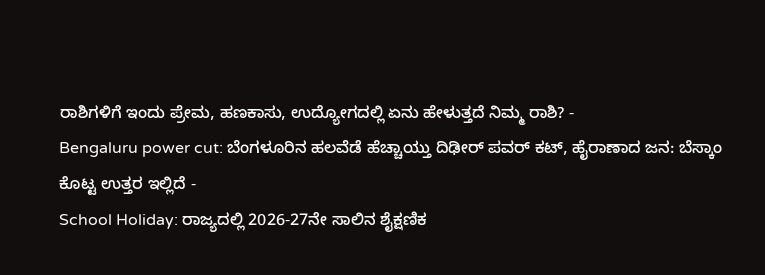ರಾಶಿಗಳಿಗೆ ಇಂದು ಪ್ರೇಮ, ಹಣಕಾಸು, ಉದ್ಯೋಗದಲ್ಲಿ ಏನು ಹೇಳುತ್ತದೆ ನಿಮ್ಮ ರಾಶಿ? -
Bengaluru power cut: ಬೆಂಗಳೂರಿನ ಹಲವೆಡೆ ಹೆಚ್ಚಾಯ್ತು ದಿಢೀರ್ ಪವರ್ ಕಟ್, ಹೈರಾಣಾದ ಜನ: ಬೆಸ್ಕಾಂ ಕೊಟ್ಟ ಉತ್ತರ ಇಲ್ಲಿದೆ -
School Holiday: ರಾಜ್ಯದಲ್ಲಿ 2026-27ನೇ ಸಾಲಿನ ಶೈಕ್ಷಣಿಕ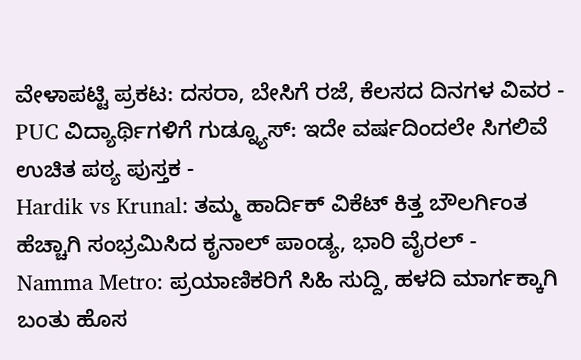ವೇಳಾಪಟ್ಟಿ ಪ್ರಕಟ: ದಸರಾ, ಬೇಸಿಗೆ ರಜೆ, ಕೆಲಸದ ದಿನಗಳ ವಿವರ -
PUC ವಿದ್ಯಾರ್ಥಿಗಳಿಗೆ ಗುಡ್ನ್ಯೂಸ್: ಇದೇ ವರ್ಷದಿಂದಲೇ ಸಿಗಲಿವೆ ಉಚಿತ ಪಠ್ಯ ಪುಸ್ತಕ -
Hardik vs Krunal: ತಮ್ಮ ಹಾರ್ದಿಕ್ ವಿಕೆಟ್ ಕಿತ್ತ ಬೌಲರ್ಗಿಂತ ಹೆಚ್ಚಾಗಿ ಸಂಭ್ರಮಿಸಿದ ಕೃನಾಲ್ ಪಾಂಡ್ಯ, ಭಾರಿ ವೈರಲ್ -
Namma Metro: ಪ್ರಯಾಣಿಕರಿಗೆ ಸಿಹಿ ಸುದ್ದಿ, ಹಳದಿ ಮಾರ್ಗಕ್ಕಾಗಿ ಬಂತು ಹೊಸ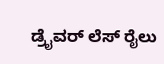ಡ್ರೈವರ್ ಲೆಸ್ ರೈಲು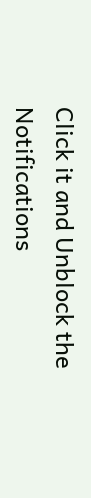Click it and Unblock the Notifications